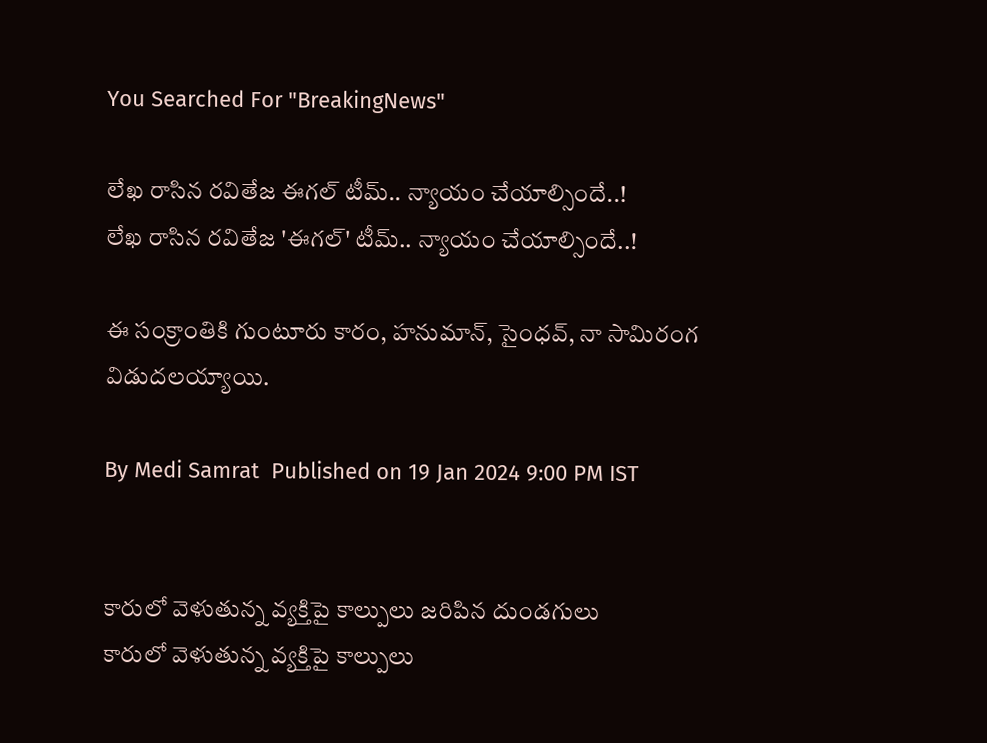You Searched For "BreakingNews"

లేఖ రాసిన రవితేజ ఈగల్ టీమ్.. న్యాయం చేయాల్సిందే..!
లేఖ రాసిన రవితేజ 'ఈగల్' టీమ్.. న్యాయం చేయాల్సిందే..!

ఈ సంక్రాంతికి గుంటూరు కారం, హనుమాన్, సైంధవ్, నా సామిరంగ విడుదలయ్యాయి.

By Medi Samrat  Published on 19 Jan 2024 9:00 PM IST


కారులో వెళుతున్న వ్య‌క్తిపై కాల్పులు జ‌రిపిన దుండ‌గులు
కారులో వెళుతున్న వ్య‌క్తిపై కాల్పులు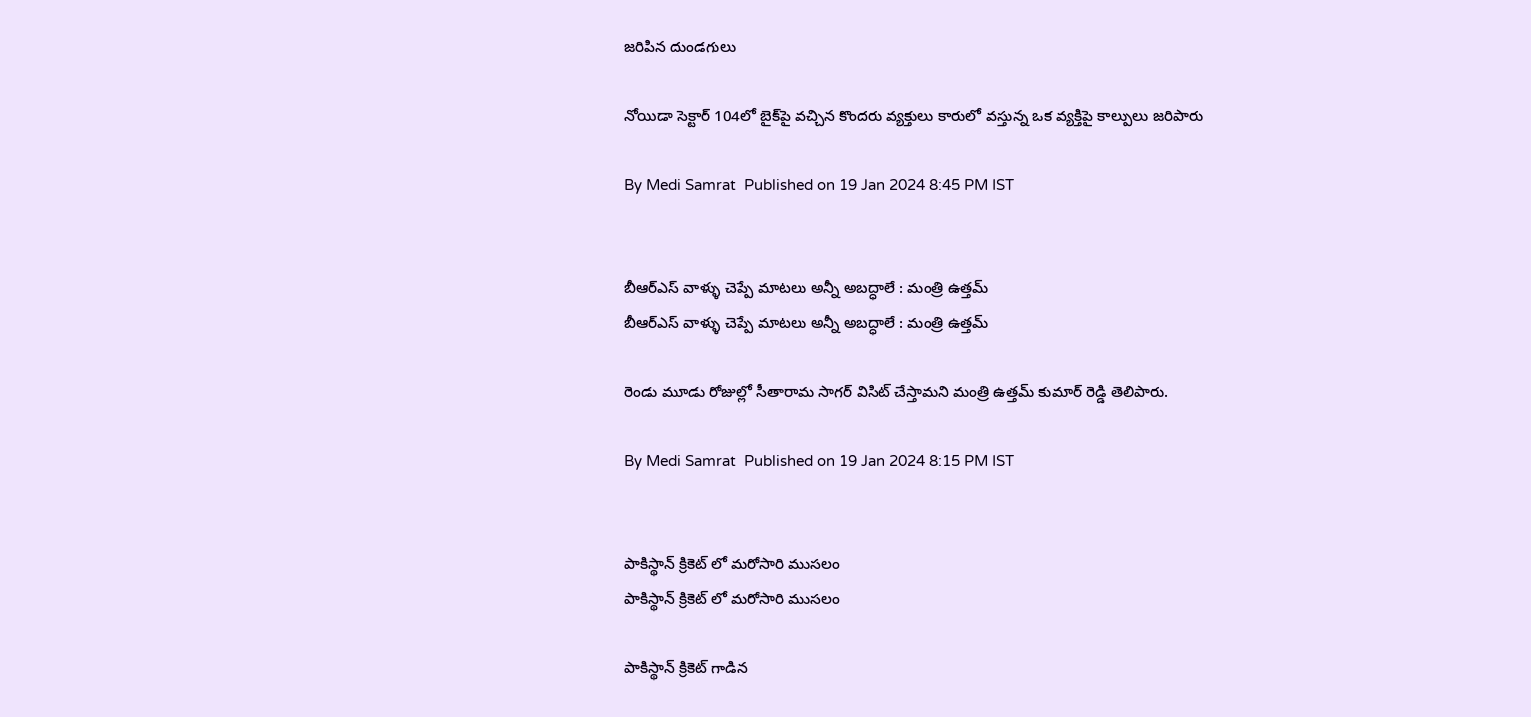జ‌రిపిన దుండ‌గులు

నోయిడా సెక్టార్ 104లో బైక్‌పై వచ్చిన కొందరు వ్యక్తులు కారులో వస్తున్న ఒక వ్యక్తిపై కాల్పులు జరిపారు

By Medi Samrat  Published on 19 Jan 2024 8:45 PM IST


బీఆర్ఎస్‌ వాళ్ళు చెప్పే మాటలు అన్నీ అబద్ధాలే : మంత్రి ఉత్తమ్
బీఆర్ఎస్‌ వాళ్ళు చెప్పే మాటలు అన్నీ అబద్ధాలే : మంత్రి ఉత్తమ్

రెండు మూడు రోజుల్లో సీతారామ సాగర్ విసిట్ చేస్తామ‌ని మంత్రి ఉత్తమ్ కుమార్ రెడ్డి తెలిపారు.

By Medi Samrat  Published on 19 Jan 2024 8:15 PM IST


పాకిస్థాన్ క్రికెట్ లో మరోసారి ముసలం
పాకిస్థాన్ క్రికెట్ లో మరోసారి ముసలం

పాకిస్థాన్ క్రికెట్ గాడిన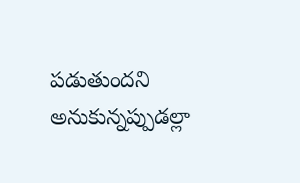పడుతుందని అనుకున్నప్పుడల్లా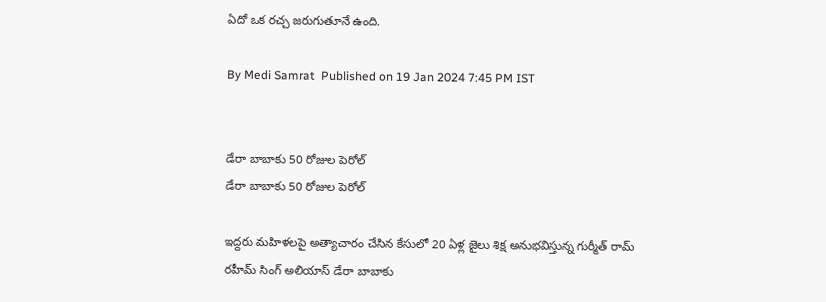ఏదో ఒక రచ్చ జరుగుతూనే ఉంది.

By Medi Samrat  Published on 19 Jan 2024 7:45 PM IST


డేరా బాబాకు 50 రోజుల పెరోల్
డేరా బాబాకు 50 రోజుల పెరోల్

ఇద్దరు మహిళలపై అత్యాచారం చేసిన కేసులో 20 ఏళ్ల జైలు శిక్ష అనుభవిస్తున్న గుర్మీత్ రామ్ రహీమ్ సింగ్‌ అలియాస్ డేరా బాబాకు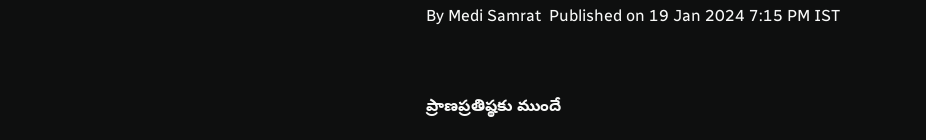By Medi Samrat  Published on 19 Jan 2024 7:15 PM IST


ప్రాణ‌ప్ర‌తిష్ఠ‌కు ముందే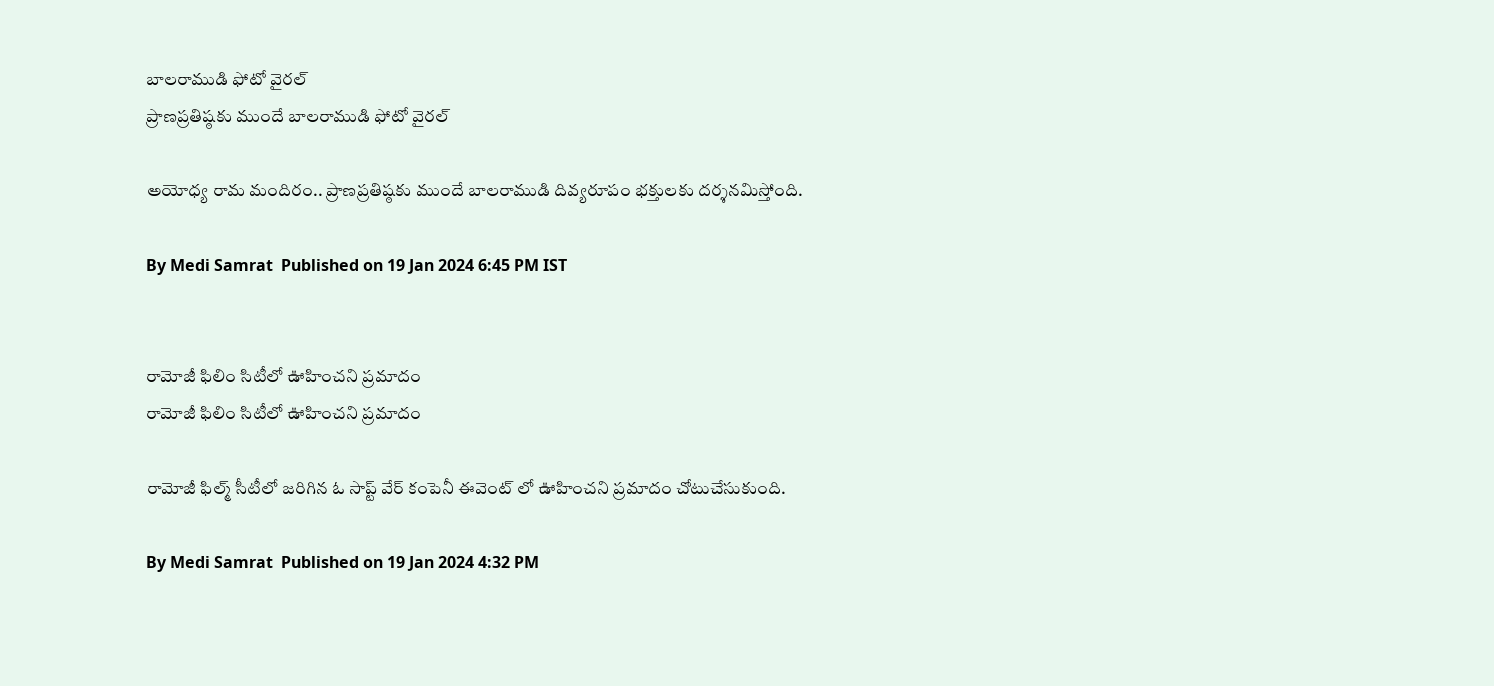బాల‌రాముడి ఫోటో వైరల్
ప్రాణ‌ప్ర‌తిష్ఠ‌కు ముందే బాల‌రాముడి ఫోటో వైరల్

అయోధ్య రామ మందిరం.. ప్రాణ‌ప్ర‌తిష్ఠ‌కు ముందే బాల‌రాముడి దివ్య‌రూపం భ‌క్తుల‌కు ద‌ర్శ‌న‌మిస్తోంది.

By Medi Samrat  Published on 19 Jan 2024 6:45 PM IST


రామోజీ ఫిలిం సిటీలో ఊహించని ప్రమాదం
రామోజీ ఫిలిం సిటీలో ఊహించని ప్రమాదం

రామోజీ ఫిల్మ్ సీటీలో జరిగిన ఓ సాప్ట్ వేర్ కంపెనీ ఈవెంట్ లో ఊహించని ప్రమాదం చోటుచేసుకుంది.

By Medi Samrat  Published on 19 Jan 2024 4:32 PM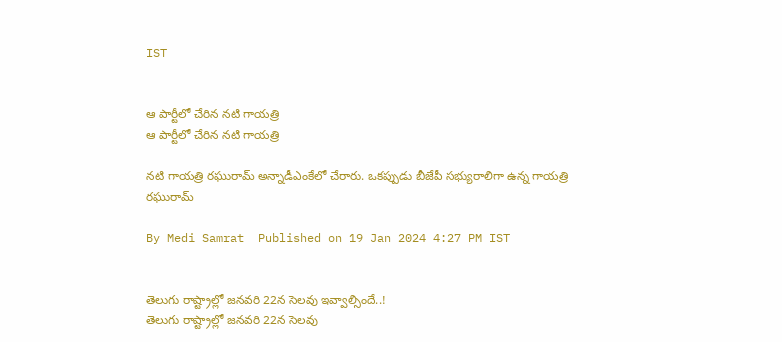IST


ఆ పార్టీలో చేరిన‌ నటి గాయత్రి
ఆ పార్టీలో చేరిన‌ నటి గాయత్రి

నటి గాయత్రి రఘురామ్ అన్నాడీఎంకేలో చేరారు. ఒకప్పుడు బీజేపీ సభ్యురాలిగా ఉన్న గాయత్రి రఘురామ్

By Medi Samrat  Published on 19 Jan 2024 4:27 PM IST


తెలుగు రాష్ట్రాల్లో జనవరి 22న సెలవు ఇవ్వాల్సిందే..!
తెలుగు రాష్ట్రాల్లో జనవరి 22న సెలవు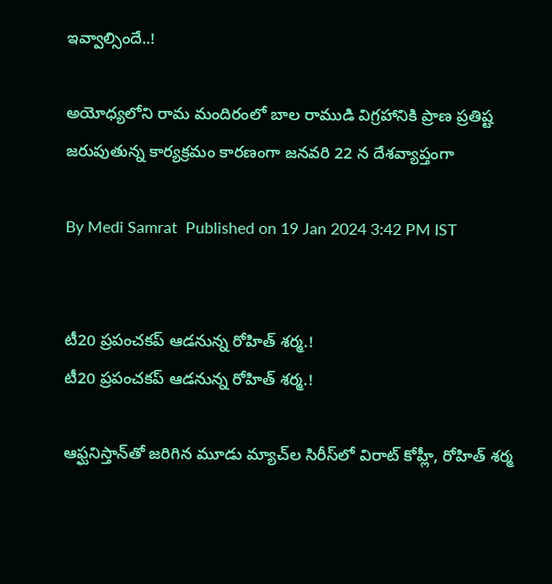ఇవ్వాల్సిందే..!

అయోధ్యలోని రామ మందిరంలో బాల రాముడి విగ్రహానికి ప్రాణ ప్రతిష్ట జరుపుతున్న కార్యక్రమం కారణంగా జనవరి 22 న దేశవ్యాప్తంగా

By Medi Samrat  Published on 19 Jan 2024 3:42 PM IST


టీ20 ప్రపంచకప్ ఆడనున్న రోహిత్ శర్మ.!
టీ20 ప్రపంచకప్ ఆడనున్న రోహిత్ శర్మ.!

ఆఫ్ఘనిస్తాన్‌తో జరిగిన మూడు మ్యాచ్‌ల సిరీస్‌లో విరాట్ కోహ్లీ, రోహిత్ శర్మ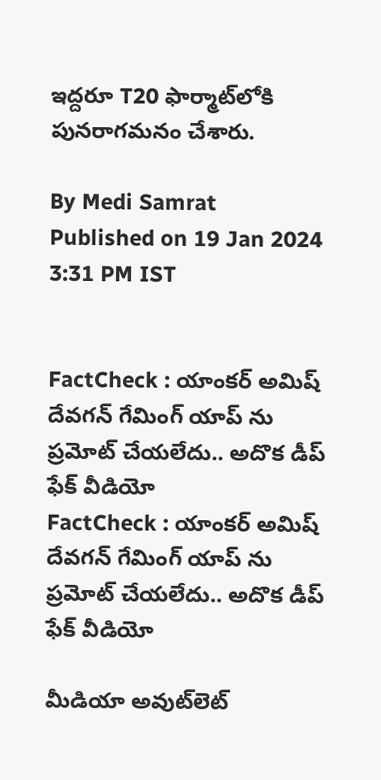ఇద్దరూ T20 ఫార్మాట్‌లోకి పున‌రాగ‌మ‌నం చేశారు.

By Medi Samrat  Published on 19 Jan 2024 3:31 PM IST


FactCheck : యాంకర్ అమిష్ దేవగన్ గేమింగ్ యాప్ ను ప్రమోట్ చేయలేదు.. అదొక డీప్ ఫేక్ వీడియో
FactCheck : యాంకర్ అమిష్ దేవగన్ గేమింగ్ యాప్ ను ప్రమోట్ చేయలేదు.. అదొక డీప్ ఫేక్ వీడియో

మీడియా అవుట్‌లెట్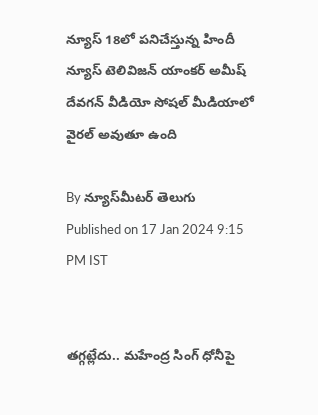న్యూస్ 18లో పనిచేస్తున్న హిందీ న్యూస్ టెలివిజన్ యాంకర్ అమీష్ దేవగన్ వీడియో సోషల్ మీడియాలో వైరల్ అవుతూ ఉంది

By న్యూస్‌మీటర్ తెలుగు  Published on 17 Jan 2024 9:15 PM IST


తగ్గట్లేదు.. మహేంద్ర సింగ్ ధోనీపై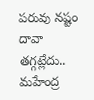పరువు నష్టం దావా
తగ్గట్లేదు.. మహేంద్ర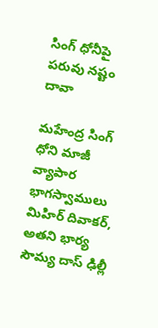సింగ్ ధోనీపై పరువు నష్టం దావా

మహేంద్ర సింగ్ ధోని మాజీ వ్యాపార భాగస్వాములు మిహిర్ దివాకర్, అతని భార్య సౌమ్య దాస్ ఢిల్లీ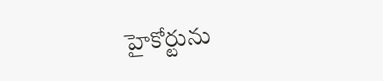హైకోర్టును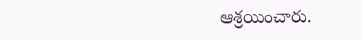ఆశ్రయించారు.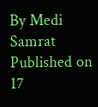By Medi Samrat  Published on 17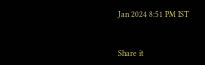Jan 2024 8:51 PM IST


Share it